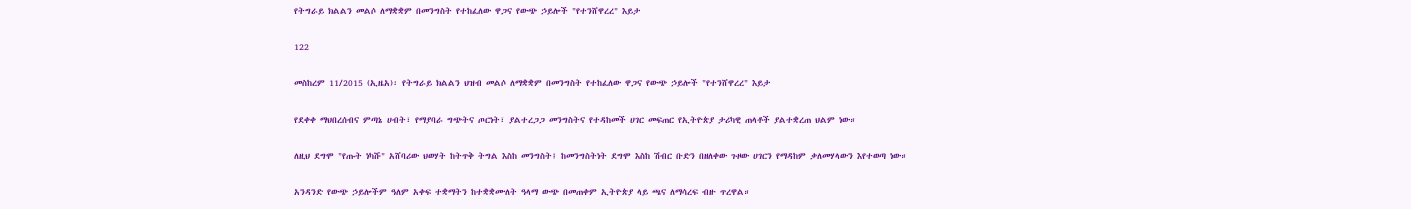የትግራይ ክልልን መልሶ ለማቋቋም በመንግስት የተከፈለው ዋጋና የውጭ ኃይሎች "የተንሸዋረረ" እይታ

122

መስከረም 11/2015 (ኢዜአ)፡ የትግራይ ክልልን ህዝብ መልሶ ለማቋቋም በመንግስት የተከፈለው ዋጋና የውጭ ኃይሎች "የተንሸዋረረ" እይታ

የደቀቀ ማህበረሰብና ምጣኔ ሀብት፣ የማያባራ ግጭትና ጦርነት፣ ያልተረጋጋ መንግስትና የተዳከመች ሀገር መፍጠር የኢትዮጵያ ታሪካዊ ጠላቶች ያልተቋረጠ ህልም ነው።

ለዚህ ደግሞ "የጡት ነካሹ" አሸባሪው ህወሃት ከትጥቅ ትግል እስከ መንግስት፤ ከመንግስትነት ደግሞ እስከ ሽብር ቡድን በዘለቀው ጉዞው ሀገርን የማዳከም ቃለመሃላውን እየተወጣ ነው።

አንዳንድ የውጭ ኃይሎችም ዓለም አቀፍ ተቋማትን ከተቋቋሙለት ዓላማ ውጭ በመጠቀም ኢትዮጵያ ላይ ጫና ለማሳረፍ ብዙ ጥረዋል።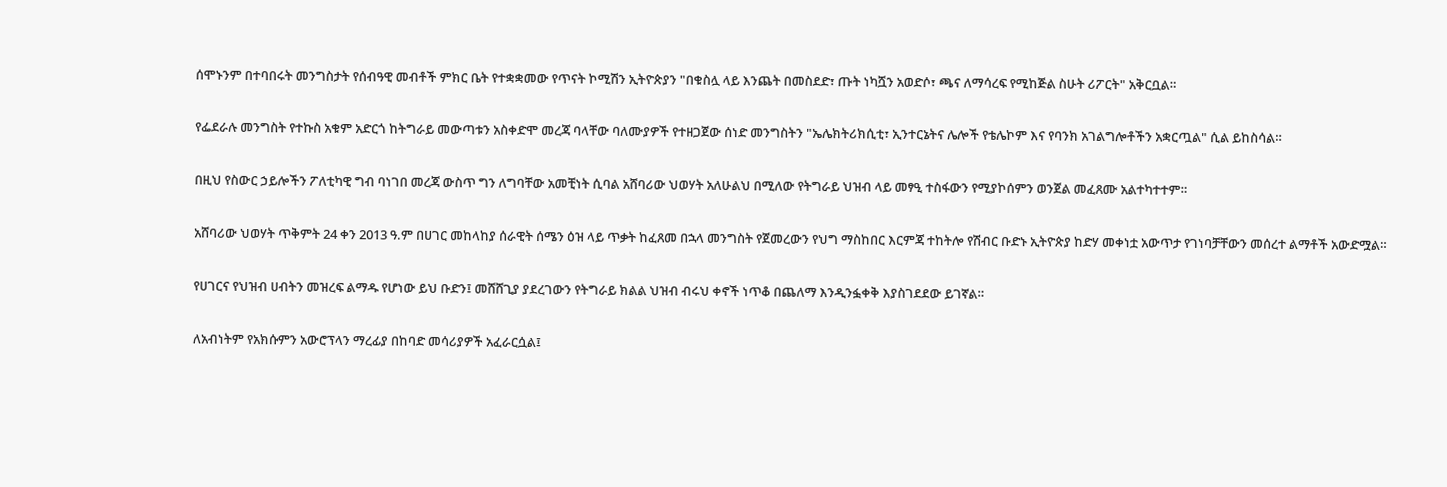ሰሞኑንም በተባበሩት መንግስታት የሰብዓዊ መብቶች ምክር ቤት የተቋቋመው የጥናት ኮሚሽን ኢትዮጵያን "በቁስሏ ላይ እንጨት በመስደድ፣ ጡት ነካሿን አወድሶ፣ ጫና ለማሳረፍ የሚከጅል ስሁት ሪፖርት" አቅርቧል።

የፌደራሉ መንግስት የተኩስ አቁም አድርጎ ከትግራይ መውጣቱን አስቀድሞ መረጃ ባላቸው ባለሙያዎች የተዘጋጀው ሰነድ መንግስትን "ኤሌክትሪክሲቲ፣ ኢንተርኔትና ሌሎች የቴሌኮም እና የባንክ አገልግሎቶችን አቋርጧል" ሲል ይከስሳል።

በዚህ የስውር ኃይሎችን ፖለቲካዊ ግብ ባነገበ መረጃ ውስጥ ግን ለግባቸው አመቺነት ሲባል አሸባሪው ህወሃት አለሁልህ በሚለው የትግራይ ህዝብ ላይ መፃዒ ተስፋውን የሚያኮሰምን ወንጀል መፈጸሙ አልተካተተም።

አሸባሪው ህወሃት ጥቅምት 24 ቀን 2013 ዓ.ም በሀገር መከላከያ ሰራዊት ሰሜን ዕዝ ላይ ጥቃት ከፈጸመ በኋላ መንግስት የጀመረውን የህግ ማስከበር እርምጃ ተከትሎ የሽብር ቡድኑ ኢትዮጵያ ከድሃ መቀነቷ አውጥታ የገነባቻቸውን መሰረተ ልማቶች አውድሟል።

የሀገርና የህዝብ ሀብትን መዝረፍ ልማዱ የሆነው ይህ ቡድን፤ መሸሸጊያ ያደረገውን የትግራይ ክልል ህዝብ ብሩህ ቀኖች ነጥቆ በጨለማ እንዲንፏቀቅ እያስገደደው ይገኛል።

ለአብነትም የአክሱምን አውሮፕላን ማረፊያ በከባድ መሳሪያዎች አፈራርሷል፤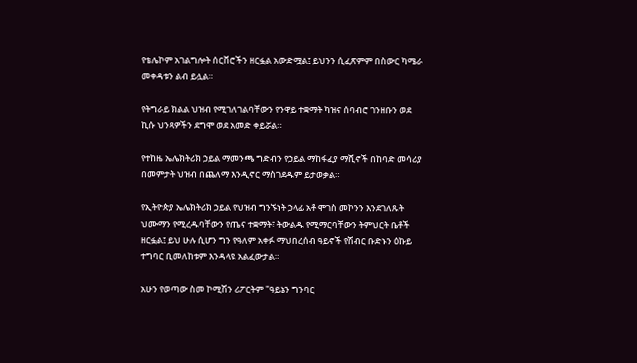የቴሌኮም አገልግሎት ሰርቨሮችን ዘርፏል አውድሟል፤ ይህንን ሲፈጽምም በስውር ካሜራ መቀዳቱን ልብ ይሏል።

የትግራይ ክልል ህዝብ የሚገለገልባቸውን የንዋይ ተቋማት ካዝና ሰባብሮ ገንዘቡን ወደ ኪሱ ህንጻዎችን ደግሞ ወደ አመድ ቀይሯል።

የተከዜ ኤሌክትሪክ ኃይል ማመንጫ ግድብን የኃይል ማከፋፈያ ማሺኖች በከባድ መሳሪያ በመምታት ህዝብ በጨለማ እንዲኖር ማስገደዱም ይታወቃል።

የኢትዮጵያ ኤሌክትሪክ ኃይል የህዝብ ግንኙነት ኃላፊ አቶ ሞገስ መኮንን እንደገለጹት ህሙማን የሚረዱባቸውን የጤና ተቋማት፣ ትውልዱ የሚማርባቸውን ትምህርት ቤቶች ዘርፏል፤ ይህ ሁሉ ሲሆን ግን የዓለም አቀፉ ማህበረሰብ ዓይኖች የሽብር ቡድኑን ዕኩይ ተግባር ቢመለከቱም እንዳላዩ አልፈውታል።

አሁን የወጣው ስመ ኮሚሽን ሪፖርትም "ዓይኔን ግንባር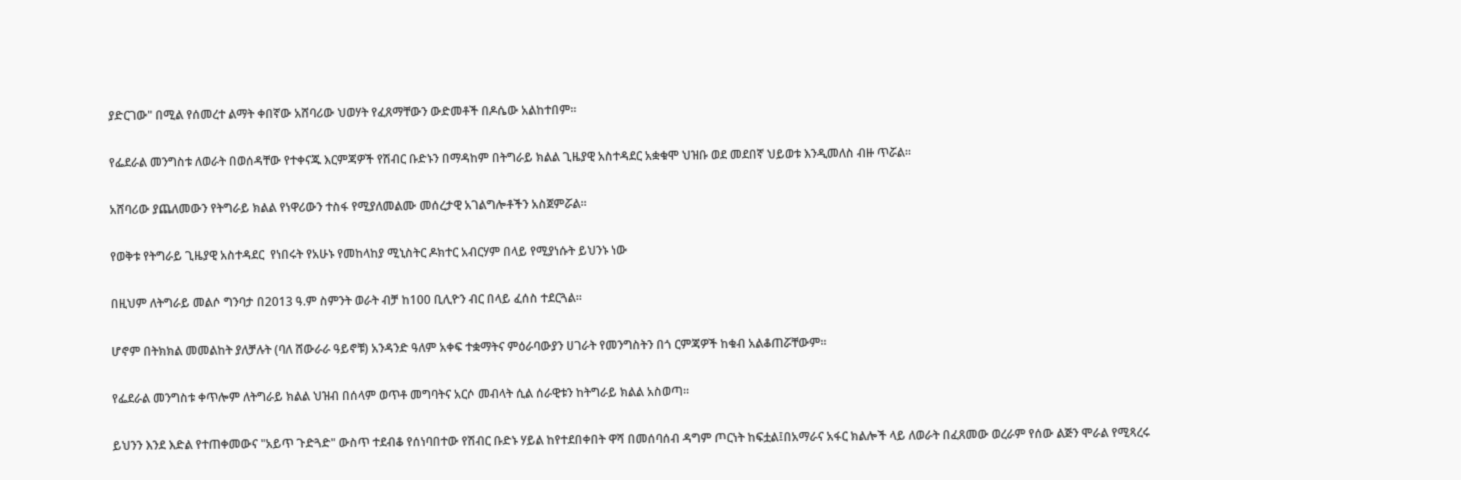ያድርገው" በሚል የሰመረተ ልማት ቀበኛው አሸባሪው ህወሃት የፈጸማቸውን ውድመቶች በዶሴው አልከተበም።

የፌደራል መንግስቱ ለወራት በወሰዳቸው የተቀናጁ እርምጃዎች የሽብር ቡድኑን በማዳከም በትግራይ ክልል ጊዜያዊ አስተዳደር አቋቁሞ ህዝቡ ወደ መደበኛ ህይወቱ እንዲመለስ ብዙ ጥሯል።

አሸባሪው ያጨለመውን የትግራይ ክልል የነዋሪውን ተስፋ የሚያለመልሙ መሰረታዊ አገልግሎቶችን አስጀምሯል።

የወቅቱ የትግራይ ጊዜያዊ አስተዳደር  የነበሩት የአሁኑ የመከላከያ ሚኒስትር ዶክተር አብርሃም በላይ የሚያነሱት ይህንኑ ነው

በዚህም ለትግራይ መልሶ ግንባታ በ2013 ዓ.ም ስምንት ወራት ብቻ ከ100 ቢሊዮን ብር በላይ ፈሰስ ተደርጓል።

ሆኖም በትክክል መመልከት ያለቻሉት (ባለ ሸውራራ ዓይኖቹ) አንዳንድ ዓለም አቀፍ ተቋማትና ምዕራባውያን ሀገራት የመንግስትን በጎ ርምጃዎች ከቁብ አልቆጠሯቸውም።

የፌደራል መንግስቱ ቀጥሎም ለትግራይ ክልል ህዝብ በሰላም ወጥቶ መግባትና አርሶ መብላት ሲል ሰራዊቱን ከትግራይ ክልል አስወጣ።

ይህንን እንደ እድል የተጠቀመውና "አይጥ ጉድጓድ" ውስጥ ተደብቆ የሰነባበተው የሽብር ቡድኑ ሃይል ከየተደበቀበት ዋሻ በመሰባሰብ ዳግም ጦርነት ከፍቷል፤በአማራና አፋር ክልሎች ላይ ለወራት በፈጸመው ወረራም የሰው ልጅን ሞራል የሚጻረሩ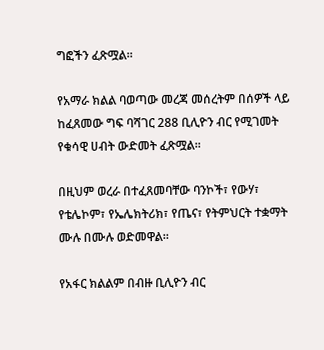ግፎችን ፈጽሟል።

የአማራ ክልል ባወጣው መረጃ መሰረትም በሰዎች ላይ ከፈጸመው ግፍ ባሻገር 288 ቢሊዮን ብር የሚገመት የቁሳዊ ሀብት ውድመት ፈጽሟል።

በዚህም ወረራ በተፈጸመባቸው ባንኮች፣ የውሃ፣ የቴሌኮም፣ የኤሌክትሪክ፣ የጤና፣ የትምህርት ተቋማት ሙሉ በሙሉ ወድመዋል።

የአፋር ክልልም በብዙ ቢሊዮን ብር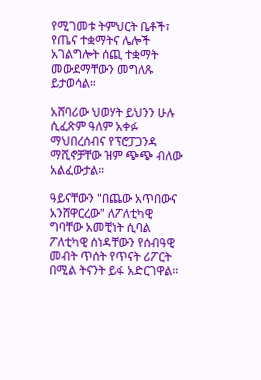የሚገመቱ ትምህርት ቤቶች፣ የጤና ተቋማትና ሌሎች አገልግሎት ሰጪ ተቋማት መውደማቸውን መግለጹ ይታወሳል።

አሸባሪው ህወሃት ይህንን ሁሉ ሲፈጽም ዓለም አቀፉ ማህበረሰብና የፕሮፓጋንዳ ማሺኖቻቸው ዝም ጭጭ ብለው አልፈውታል።

ዓይናቸውን "በጨው አጥበውና አንሸዋርረው" ለፖለቲካዊ ግባቸው አመቺነት ሲባል ፖለቲካዊ ሰነዳቸውን የሰብዓዊ መብት ጥሰት የጥናት ሪፖርት በሚል ትናንት ይፋ አድርገዋል።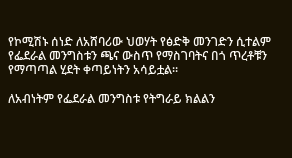የኮሚሽኑ ሰነድ ለአሸባሪው ህወሃት የፅድቅ መንገድን ሲተልም የፌደራል መንግስቱን ጫና ውስጥ የማስገባትና በጎ ጥረቶቹን የማጣጣል ሂደት ቀጣይነትን አሳይቷል።

ለአብነትም የፌደራል መንግስቱ የትግራይ ክልልን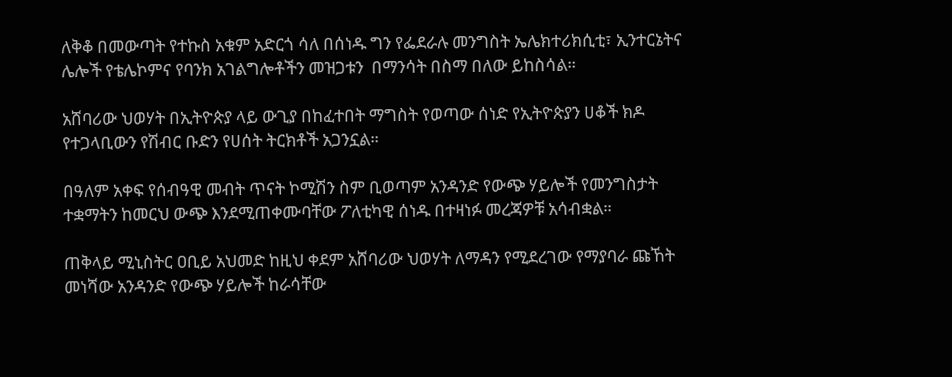ለቅቆ በመውጣት የተኩስ አቁም አድርጎ ሳለ በሰነዱ ግን የፌደራሉ መንግስት ኤሌክተሪክሲቲ፣ ኢንተርኔትና ሌሎች የቴሌኮምና የባንክ አገልግሎቶችን መዝጋቱን  በማንሳት በስማ በለው ይከስሳል።

አሸባሪው ህወሃት በኢትዮጵያ ላይ ውጊያ በከፈተበት ማግስት የወጣው ሰነድ የኢትዮጵያን ሀቆች ክዶ የተጋላቢውን የሽብር ቡድን የሀሰት ትርክቶች አጋንኗል።

በዓለም አቀፍ የሰብዓዊ መብት ጥናት ኮሚሽን ስም ቢወጣም አንዳንድ የውጭ ሃይሎች የመንግስታት ተቋማትን ከመርህ ውጭ እንደሚጠቀሙባቸው ፖለቲካዊ ሰነዱ በተዛነፉ መረጃዎቹ አሳብቋል።

ጠቅላይ ሚኒስትር ዐቢይ አህመድ ከዚህ ቀደም አሸባሪው ህወሃት ለማዳን የሚደረገው የማያባራ ጩኸት መነሻው አንዳንድ የውጭ ሃይሎች ከራሳቸው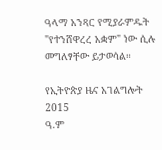ዓላማ አንጻር የሚያራምዱት "የተንሸዋረረ አቋም" ነው ሲሉ መግለፃቸው ይታወሳል።

የኢትዮጵያ ዜና አገልግሎት
2015
ዓ.ም